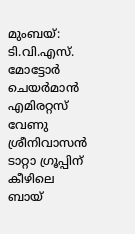മുംബയ്: ടി.വി.എസ്. മോട്ടോർ ചെയർമാൻ എമിരറ്റസ് വേണു ശ്രീനിവാസൻ ടാറ്റാ ഗ്രൂപ്പിന് കീഴിലെ ബായ്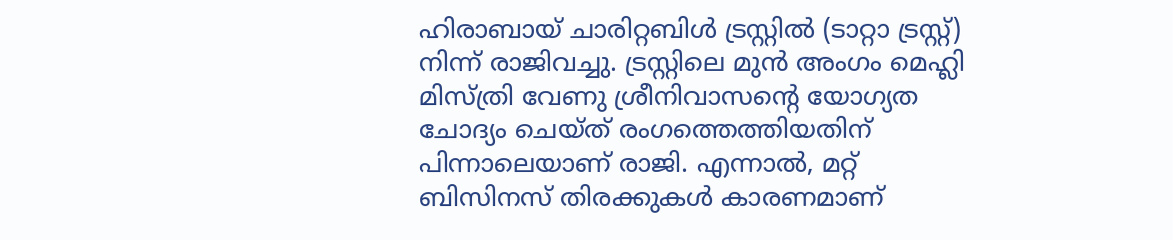ഹിരാബായ് ചാരിറ്റബിൾ ട്രസ്റ്റിൽ (ടാറ്റാ ട്രസ്റ്റ്) നിന്ന് രാജിവച്ചു. ട്രസ്റ്റിലെ മുൻ അംഗം മെഹ്ലി മിസ്ത്രി വേണു ശ്രീനിവാസന്റെ യോഗ്യത ചോദ്യം ചെയ്ത് രംഗത്തെത്തിയതിന് പിന്നാലെയാണ് രാജി. എന്നാൽ, മറ്റ് ബിസിനസ് തിരക്കുകൾ കാരണമാണ്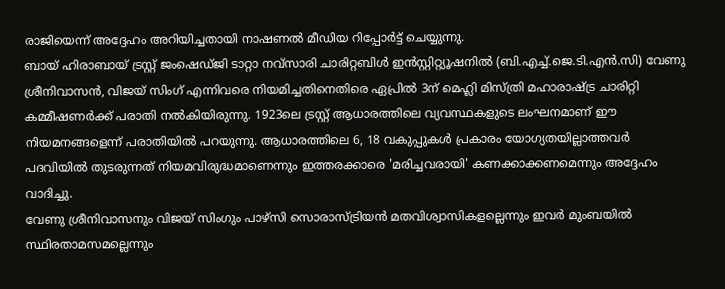രാജിയെന്ന് അദ്ദേഹം അറിയിച്ചതായി നാഷണൽ മീഡിയ റിപ്പോർട്ട് ചെയ്യുന്നു.
ബായ് ഹിരാബായ് ട്രസ്റ്റ് ജംഷെഡ്ജി ടാറ്റാ നവ്സാരി ചാരിറ്റബിൾ ഇൻസ്റ്റിറ്റ്യൂഷനിൽ (ബി.എച്ച്.ജെ.ടി.എൻ.സി) വേണു ശ്രീനിവാസൻ, വിജയ് സിംഗ് എന്നിവരെ നിയമിച്ചതിനെതിരെ ഏപ്രിൽ 3ന് മെഹ്ലി മിസ്ത്രി മഹാരാഷ്ട്ര ചാരിറ്റി കമ്മീഷണർക്ക് പരാതി നൽകിയിരുന്നു. 1923ലെ ട്രസ്റ്റ് ആധാരത്തിലെ വ്യവസ്ഥകളുടെ ലംഘനമാണ് ഈ നിയമനങ്ങളെന്ന് പരാതിയിൽ പറയുന്നു. ആധാരത്തിലെ 6, 18 വകുപ്പുകൾ പ്രകാരം യോഗ്യതയില്ലാത്തവർ പദവിയിൽ തുടരുന്നത് നിയമവിരുദ്ധമാണെന്നും ഇത്തരക്കാരെ 'മരിച്ചവരായി' കണക്കാക്കണമെന്നും അദ്ദേഹം വാദിച്ചു.
വേണു ശ്രീനിവാസനും വിജയ് സിംഗും പാഴ്സി സൊരാസ്ട്രിയൻ മതവിശ്വാസികളല്ലെന്നും ഇവർ മുംബയിൽ സ്ഥിരതാമസമല്ലെന്നും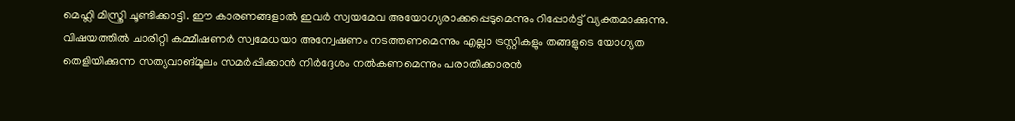മെഹ്ലി മിസ്ത്രി ചൂണ്ടിക്കാട്ടി. ഈ കാരണങ്ങളാൽ ഇവർ സ്വയമേവ അയോഗ്യരാക്കപ്പെടുമെന്നും റിപ്പോർട്ട് വ്യക്തമാക്കുന്നു. വിഷയത്തിൽ ചാരിറ്റി കമ്മീഷണർ സ്വമേധയാ അന്വേഷണം നടത്തണമെന്നും എല്ലാ ട്രസ്റ്റികളും തങ്ങളുടെ യോഗ്യത തെളിയിക്കുന്ന സത്യവാങ്മൂലം സമർപ്പിക്കാൻ നിർദ്ദേശം നൽകണമെന്നും പരാതിക്കാരൻ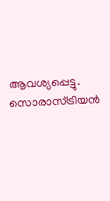ആവശ്യപ്പെട്ടു. സൊരാസ്ട്രിയൻ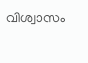വിശ്വാസം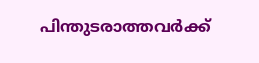പിന്തുടരാത്തവർക്ക്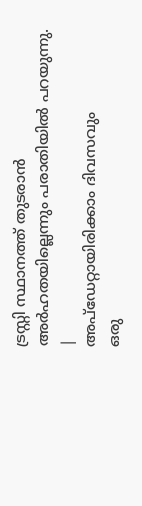ട്രസ്റ്റി സ്ഥാനത്ത് തുടരാൻ അർഹതയില്ലെന്നും പരാതിയിൽ പറയുന്നു.
|
അപ്ഡേറ്റായിരിക്കാം ദിവസവും
ഒരു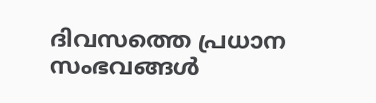ദിവസത്തെ പ്രധാന സംഭവങ്ങൾ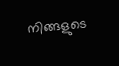നിങ്ങളുടെ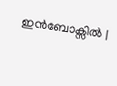ഇൻബോക്സിൽ |